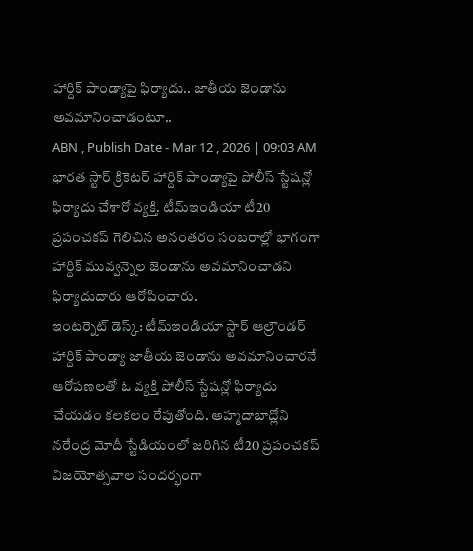హార్దిక్ పాండ్యాపై ఫిర్యాదు.. జాతీయ జెండాను అవమానించాడంటూ..
ABN , Publish Date - Mar 12 , 2026 | 09:03 AM
భారత స్టార్ క్రికెటర్ హార్దిక్ పాండ్యాపై పోలీస్ స్టేషన్లో ఫిర్యాదు చేశారో వ్యక్తి. టీమ్ఇండియా టీ20 ప్రపంచకప్ గెలిచిన అనంతరం సంబరాల్లో భాగంగా హార్దిక్ మువ్వన్నెల జెండాను అవమానించాడని ఫిర్యాదుదారు ఆరోపించారు.
ఇంటర్నెట్ డెస్క్: టీమ్ఇండియా స్టార్ ఆల్రౌండర్ హార్దిక్ పాండ్యా జాతీయ జెండాను అవమానించారనే ఆరోపణలతో ఓ వ్యక్తి పోలీస్ స్టేషన్లో ఫిర్యాదు చేయడం కలకలం రేపుతోంది. అహ్మదాబాద్లోని నరేంద్ర మోదీ స్టేడియంలో జరిగిన టీ20 ప్రపంచకప్ విజయోత్సవాల సందర్భంగా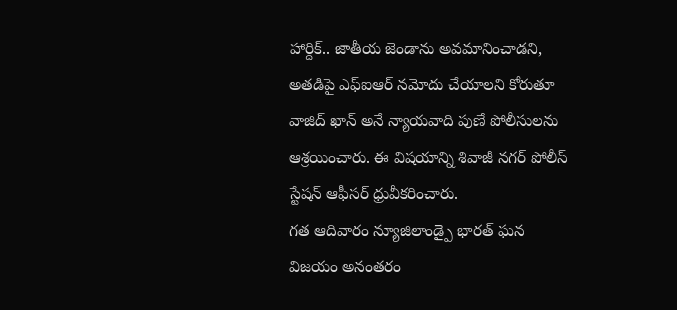హార్దిక్.. జాతీయ జెండాను అవమానించాడని, అతడిపై ఎఫ్ఐఆర్ నమోదు చేయాలని కోరుతూ వాజిద్ ఖాన్ అనే న్యాయవాది పుణే పోలీసులను ఆశ్రయించారు. ఈ విషయాన్ని శివాజీ నగర్ పోలీస్ స్టేషన్ ఆఫీసర్ ధ్రువీకరించారు.
గత ఆదివారం న్యూజిలాండ్పై భారత్ ఘన విజయం అనంతరం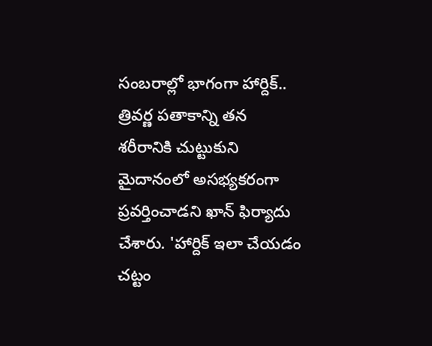సంబరాల్లో భాగంగా హార్దిక్.. త్రివర్ణ పతాకాన్ని తన శరీరానికి చుట్టుకుని మైదానంలో అసభ్యకరంగా ప్రవర్తించాడని ఖాన్ ఫిర్యాదు చేశారు. 'హార్దిక్ ఇలా చేయడం చట్టం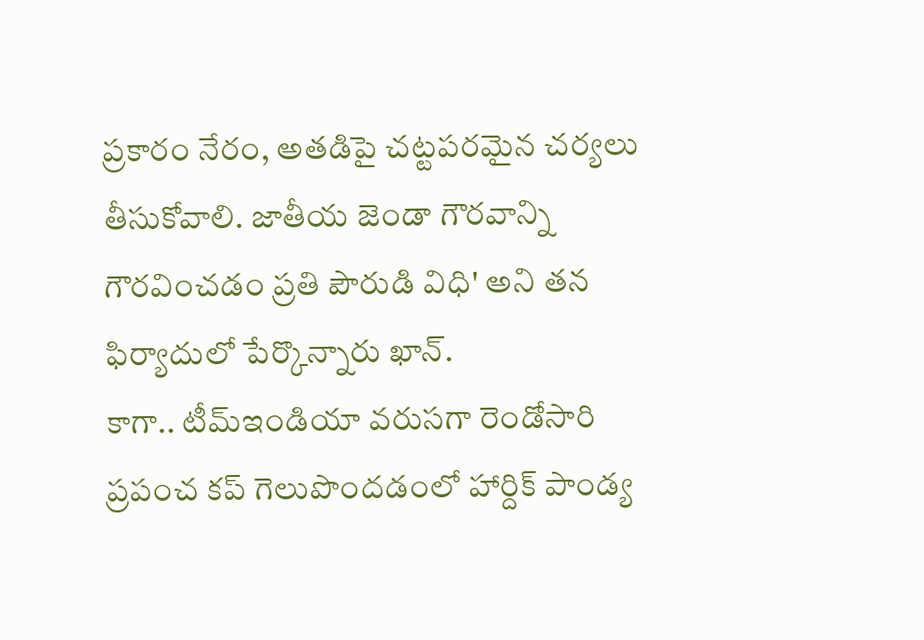ప్రకారం నేరం, అతడిపై చట్టపరమైన చర్యలు తీసుకోవాలి. జాతీయ జెండా గౌరవాన్ని గౌరవించడం ప్రతి పౌరుడి విధి' అని తన ఫిర్యాదులో పేర్కొన్నారు ఖాన్.
కాగా.. టీమ్ఇండియా వరుసగా రెండోసారి ప్రపంచ కప్ గెలుపొందడంలో హార్దిక్ పాండ్య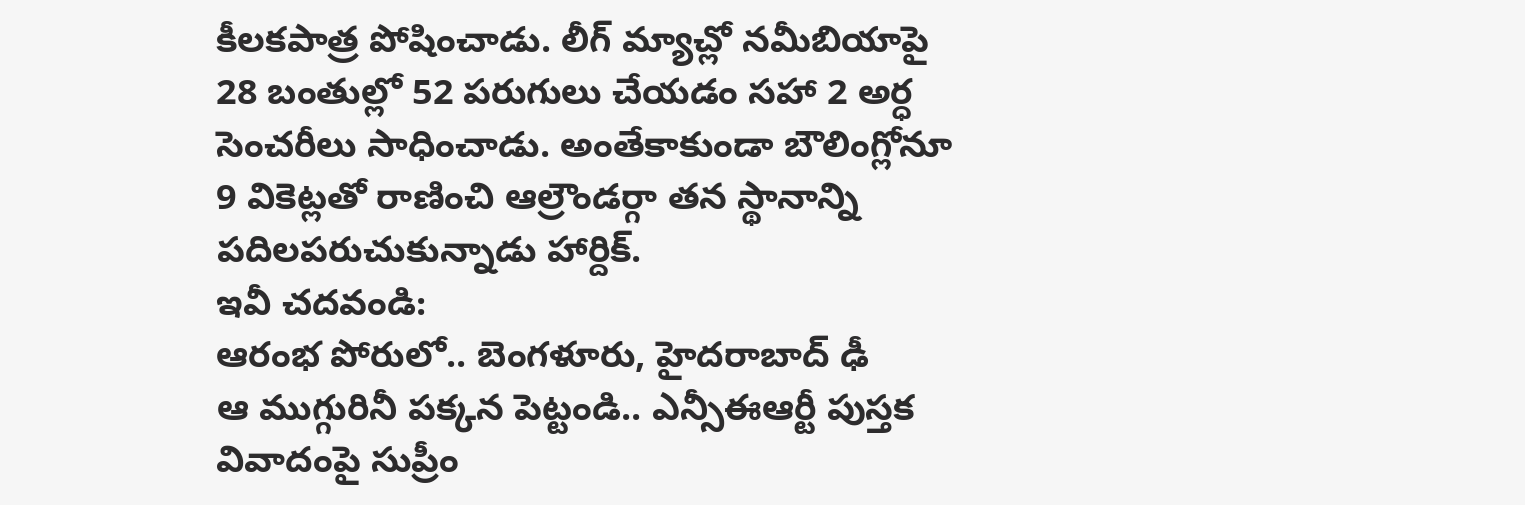కీలకపాత్ర పోషించాడు. లీగ్ మ్యాచ్లో నమీబియాపై 28 బంతుల్లో 52 పరుగులు చేయడం సహా 2 అర్ధ సెంచరీలు సాధించాడు. అంతేకాకుండా బౌలింగ్లోనూ 9 వికెట్లతో రాణించి ఆల్రౌండర్గా తన స్థానాన్ని పదిలపరుచుకున్నాడు హార్దిక్.
ఇవీ చదవండి:
ఆరంభ పోరులో.. బెంగళూరు, హైదరాబాద్ ఢీ
ఆ ముగ్గురినీ పక్కన పెట్టండి.. ఎన్సీఈఆర్టీ పుస్తక వివాదంపై సుప్రీం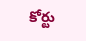కోర్టు